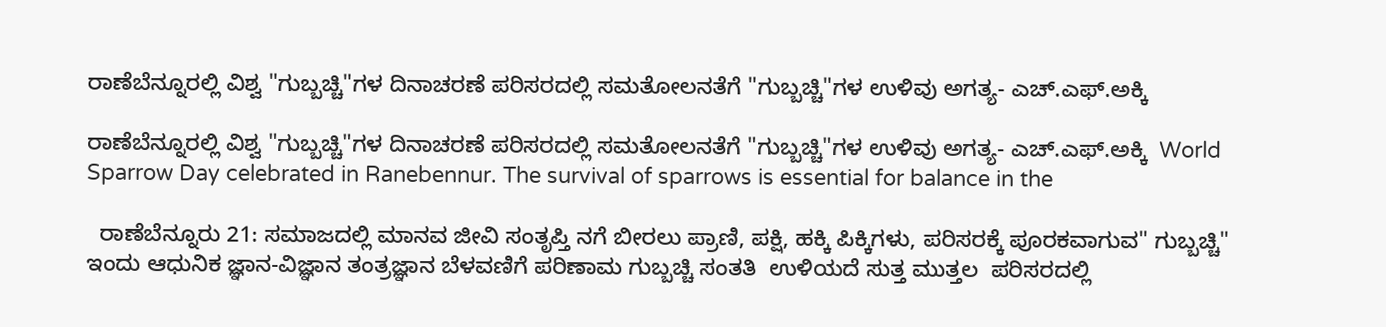ರಾಣೆಬೆನ್ನೂರಲ್ಲಿ ವಿಶ್ವ "ಗುಬ್ಬಚ್ಚಿ"ಗಳ ದಿನಾಚರಣೆ ಪರಿಸರದಲ್ಲಿ ಸಮತೋಲನತೆಗೆ "ಗುಬ್ಬಚ್ಚಿ"ಗಳ ಉಳಿವು ಅಗತ್ಯ- ಎಚ್‌.ಎಫ್‌.ಅಕ್ಕಿ

ರಾಣೆಬೆನ್ನೂರಲ್ಲಿ ವಿಶ್ವ "ಗುಬ್ಬಚ್ಚಿ"ಗಳ ದಿನಾಚರಣೆ ಪರಿಸರದಲ್ಲಿ ಸಮತೋಲನತೆಗೆ "ಗುಬ್ಬಚ್ಚಿ"ಗಳ ಉಳಿವು ಅಗತ್ಯ- ಎಚ್‌.ಎಫ್‌.ಅಕ್ಕಿ  World Sparrow Day celebrated in Ranebennur. The survival of sparrows is essential for balance in the

  ರಾಣೆಬೆನ್ನೂರು 21: ಸಮಾಜದಲ್ಲಿ ಮಾನವ ಜೀವಿ ಸಂತೃಪ್ತಿ ನಗೆ ಬೀರಲು ಪ್ರಾಣಿ, ಪಕ್ಷಿ, ಹಕ್ಕಿ ಪಿಕ್ಕಿಗಳು, ಪರಿಸರಕ್ಕೆ ಪೂರಕವಾಗುವ" ಗುಬ್ಬಚ್ಚಿ" ಇಂದು ಆಧುನಿಕ ಜ್ಞಾನ-ವಿಜ್ಞಾನ ತಂತ್ರಜ್ಞಾನ ಬೆಳವಣಿಗೆ ಪರಿಣಾಮ ಗುಬ್ಬಚ್ಚಿ ಸಂತತಿ  ಉಳಿಯದೆ ಸುತ್ತ ಮುತ್ತಲ  ಪರಿಸರದಲ್ಲಿ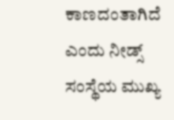ಕಾಣದಂತಾಗಿದೆ ಎಂದು ನೀಡ್ಸ್‌ ಸಂಸ್ಥೆಯ ಮುಖ್ಯ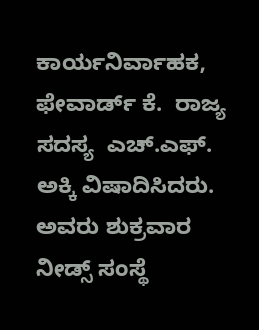ಕಾರ್ಯನಿರ್ವಾಹಕ, ಫೇವಾರ್ಡ್‌ ಕೆ.  ರಾಜ್ಯ ಸದಸ್ಯ  ಎಚ್‌.ಎಫ್‌. ಅಕ್ಕಿ ವಿಷಾದಿಸಿದರು.   ಅವರು ಶುಕ್ರವಾರ ನೀಡ್ಸ್‌ ಸಂಸ್ಥೆ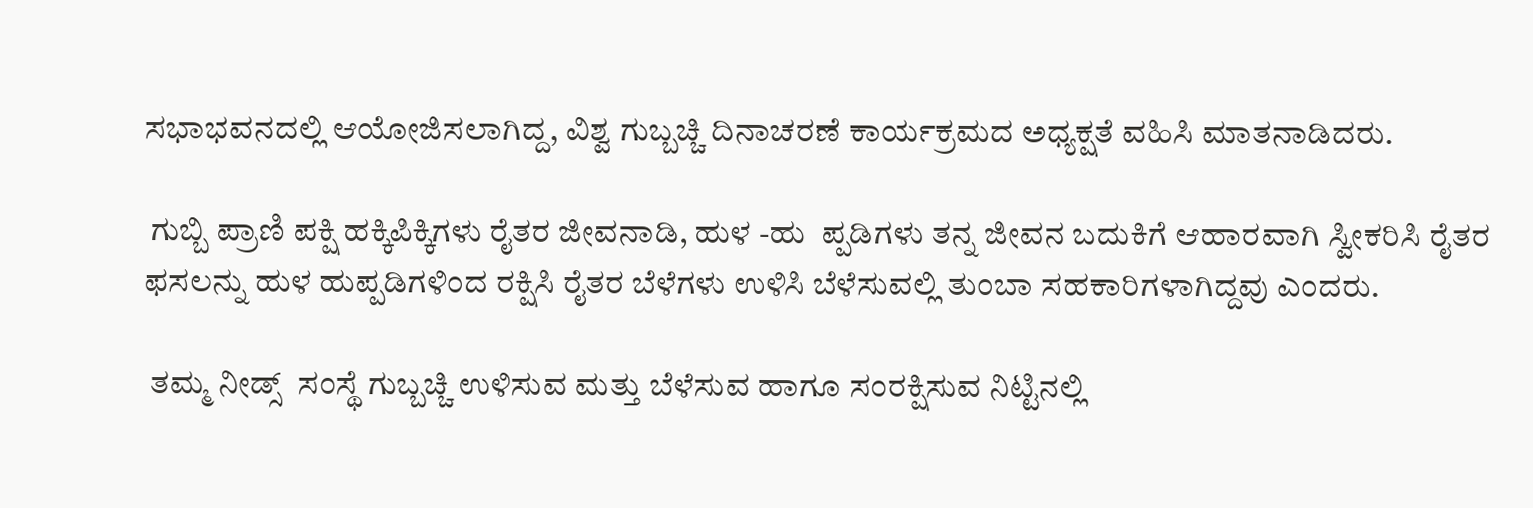ಸಭಾಭವನದಲ್ಲಿ ಆಯೋಜಿಸಲಾಗಿದ್ದ, ವಿಶ್ವ ಗುಬ್ಬಚ್ಚಿ ದಿನಾಚರಣೆ ಕಾರ್ಯಕ್ರಮದ ಅಧ್ಯಕ್ಷತೆ ವಹಿಸಿ ಮಾತನಾಡಿದರು.

 ಗುಬ್ಬಿ ಪ್ರಾಣಿ ಪಕ್ಷಿ ಹಕ್ಕಿಪಿಕ್ಕಿಗಳು ರೈತರ ಜೀವನಾಡಿ, ಹುಳ -ಹು  ಪ್ಪಡಿಗಳು ತನ್ನ ಜೀವನ ಬದುಕಿಗೆ ಆಹಾರವಾಗಿ ಸ್ವೀಕರಿಸಿ ರೈತರ ಫಸಲನ್ನು ಹುಳ ಹುಪ್ಪಡಿಗಳಿಂದ ರಕ್ಷಿಸಿ ರೈತರ ಬೆಳೆಗಳು ಉಳಿಸಿ ಬೆಳೆಸುವಲ್ಲಿ ತುಂಬಾ ಸಹಕಾರಿಗಳಾಗಿದ್ದವು ಎಂದರು.

 ತಮ್ಮ ನೀಡ್ಸ್‌  ಸಂಸ್ಥೆ ಗುಬ್ಬಚ್ಚಿ ಉಳಿಸುವ ಮತ್ತು ಬೆಳೆಸುವ ಹಾಗೂ ಸಂರಕ್ಷಿಸುವ ನಿಟ್ಟಿನಲ್ಲಿ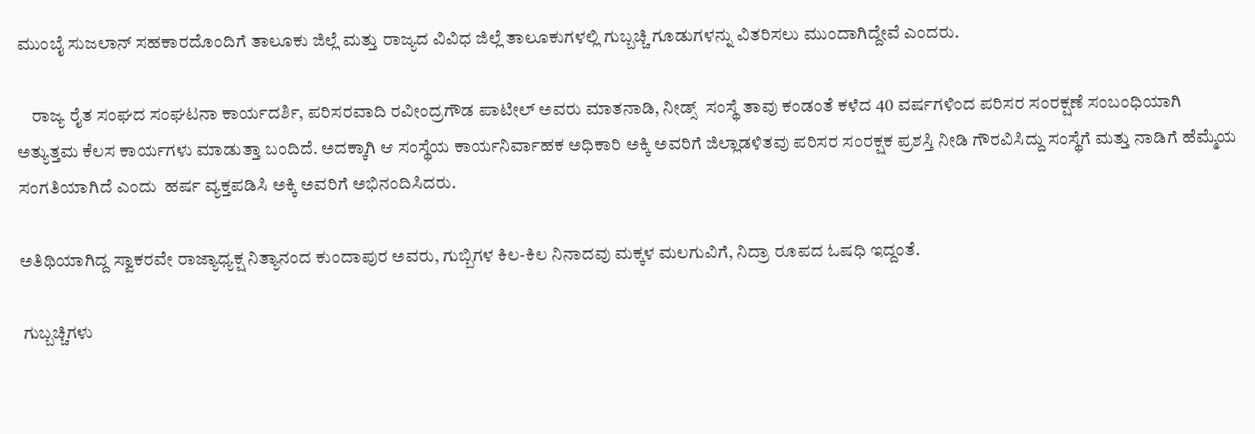ಮುಂಬೈ ಸುಜಲಾನ್ ಸಹಕಾರದೊಂದಿಗೆ ತಾಲೂಕು ಜಿಲ್ಲೆ ಮತ್ತು ರಾಜ್ಯದ ವಿವಿಧ ಜಿಲ್ಲೆ ತಾಲೂಕುಗಳಲ್ಲಿ ಗುಬ್ಬಚ್ಚಿ ಗೂಡುಗಳನ್ನು ವಿತರಿಸಲು ಮುಂದಾಗಿದ್ದೇವೆ ಎಂದರು.

    ರಾಜ್ಯ ರೈತ ಸಂಘದ ಸಂಘಟನಾ ಕಾರ್ಯದರ್ಶಿ, ಪರಿಸರವಾದಿ ರವೀಂದ್ರಗೌಡ ಪಾಟೀಲ್ ಅವರು ಮಾತನಾಡಿ, ನೀಡ್ಸ್‌  ಸಂಸ್ಥೆ ತಾವು ಕಂಡಂತೆ ಕಳೆದ 40 ವರ್ಷಗಳಿಂದ ಪರಿಸರ ಸಂರಕ್ಷಣೆ ಸಂಬಂಧಿಯಾಗಿ ಅತ್ಯುತ್ತಮ ಕೆಲಸ ಕಾರ್ಯಗಳು ಮಾಡುತ್ತಾ ಬಂದಿದೆ. ಅದಕ್ಕಾಗಿ ಆ ಸಂಸ್ಥೆಯ ಕಾರ್ಯನಿರ್ವಾಹಕ ಅಧಿಕಾರಿ ಅಕ್ಕಿ ಅವರಿಗೆ ಜಿಲ್ಲಾಡಳಿತವು ಪರಿಸರ ಸಂರಕ್ಷಕ ಪ್ರಶಸ್ತಿ ನೀಡಿ ಗೌರವಿಸಿದ್ದು ಸಂಸ್ಥೆಗೆ ಮತ್ತು ನಾಡಿಗೆ ಹೆಮ್ಮೆಯ ಸಂಗತಿಯಾಗಿದೆ ಎಂದು  ಹರ್ಷ ವ್ಯಕ್ತಪಡಿಸಿ ಅಕ್ಕಿ ಅವರಿಗೆ ಅಭಿನಂದಿಸಿದರು.

ಅತಿಥಿಯಾಗಿದ್ದ ಸ್ವಾಕರವೇ ರಾಜ್ಯಾಧ್ಯಕ್ಷ ನಿತ್ಯಾನಂದ ಕುಂದಾಪುರ ಅವರು, ಗುಬ್ಬಿಗಳ ಕಿಲ-ಕಿಲ ನಿನಾದವು ಮಕ್ಕಳ ಮಲಗುವಿಗೆ, ನಿದ್ರಾ ರೂಪದ ಓಷಧಿ ಇದ್ದಂತೆ.

 ಗುಬ್ಬಚ್ಚಿಗಳು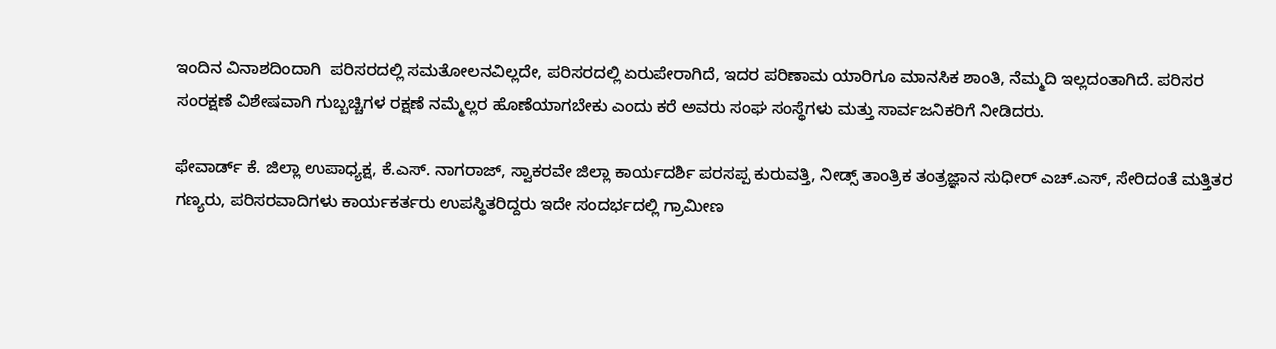ಇಂದಿನ ವಿನಾಶದಿಂದಾಗಿ  ಪರಿಸರದಲ್ಲಿ ಸಮತೋಲನವಿಲ್ಲದೇ, ಪರಿಸರದಲ್ಲಿ ಏರುಪೇರಾಗಿದೆ, ಇದರ ಪರಿಣಾಮ ಯಾರಿಗೂ ಮಾನಸಿಕ ಶಾಂತಿ, ನೆಮ್ಮದಿ ಇಲ್ಲದಂತಾಗಿದೆ. ಪರಿಸರ ಸಂರಕ್ಷಣೆ ವಿಶೇಷವಾಗಿ ಗುಬ್ಬಚ್ಚಿಗಳ ರಕ್ಷಣೆ ನಮ್ಮೆಲ್ಲರ ಹೊಣೆಯಾಗಬೇಕು ಎಂದು ಕರೆ ಅವರು ಸಂಘ ಸಂಸ್ಥೆಗಳು ಮತ್ತು ಸಾರ್ವಜನಿಕರಿಗೆ ನೀಡಿದರು.

ಫೇವಾರ್ಡ್‌ ಕೆ. ಜಿಲ್ಲಾ ಉಪಾಧ್ಯಕ್ಷ, ಕೆ.ಎಸ್‌. ನಾಗರಾಜ್, ಸ್ವಾಕರವೇ ಜಿಲ್ಲಾ ಕಾರ್ಯದರ್ಶಿ ಪರಸಪ್ಪ ಕುರುವತ್ತಿ, ನೀಡ್ಸ್‌ ತಾಂತ್ರಿಕ ತಂತ್ರಜ್ಞಾನ ಸುಧೀರ್ ಎಚ್‌.ಎಸ್, ಸೇರಿದಂತೆ ಮತ್ತಿತರ ಗಣ್ಯರು, ಪರಿಸರವಾದಿಗಳು ಕಾರ್ಯಕರ್ತರು ಉಪಸ್ಥಿತರಿದ್ದರು ಇದೇ ಸಂದರ್ಭದಲ್ಲಿ ಗ್ರಾಮೀಣ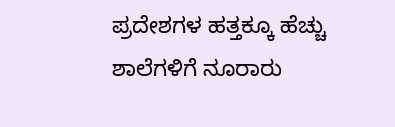ಪ್ರದೇಶಗಳ ಹತ್ತಕ್ಕೂ ಹೆಚ್ಚು ಶಾಲೆಗಳಿಗೆ ನೂರಾರು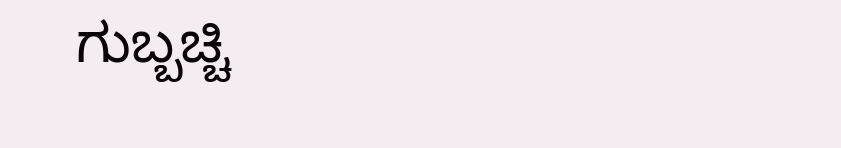ಗುಬ್ಬಚ್ಚಿ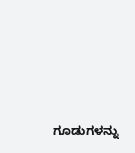ಗೂಡುಗಳನ್ನು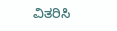ವಿತರಿಸಿ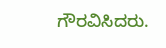ಗೌರವಿಸಿದರು.